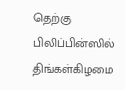தெற்கு பிலிப்பின்ஸில் திங்கள்கிழமை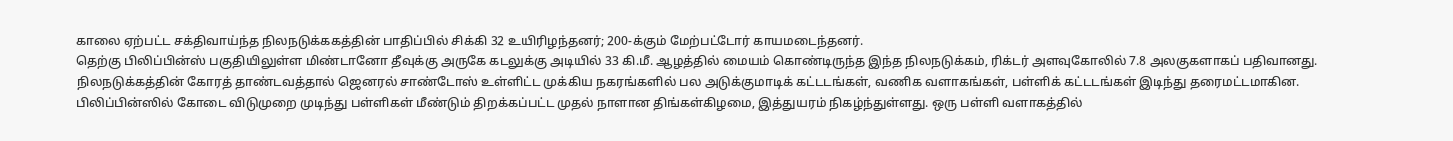காலை ஏற்பட்ட சக்திவாய்ந்த நிலநடுக்ககத்தின் பாதிப்பில் சிக்கி 32 உயிரிழந்தனர்; 200-க்கும் மேற்பட்டோர் காயமடைந்தனர்.
தெற்கு பிலிப்பின்ஸ் பகுதியிலுள்ள மிண்டானோ தீவுக்கு அருகே கடலுக்கு அடியில் 33 கி.மீ. ஆழத்தில் மையம் கொண்டிருந்த இந்த நிலநடுக்கம், ரிக்டர் அளவுகோலில் 7.8 அலகுகளாகப் பதிவானது.
நிலநடுக்கத்தின் கோரத் தாண்டவத்தால் ஜெனரல் சாண்டோஸ் உள்ளிட்ட முக்கிய நகரங்களில் பல அடுக்குமாடிக் கட்டடங்கள், வணிக வளாகங்கள், பள்ளிக் கட்டடங்கள் இடிந்து தரைமட்டமாகின.
பிலிப்பின்ஸில் கோடை விடுமுறை முடிந்து பள்ளிகள் மீண்டும் திறக்கப்பட்ட முதல் நாளான திங்கள்கிழமை, இத்துயரம் நிகழ்ந்துள்ளது. ஒரு பள்ளி வளாகத்தில்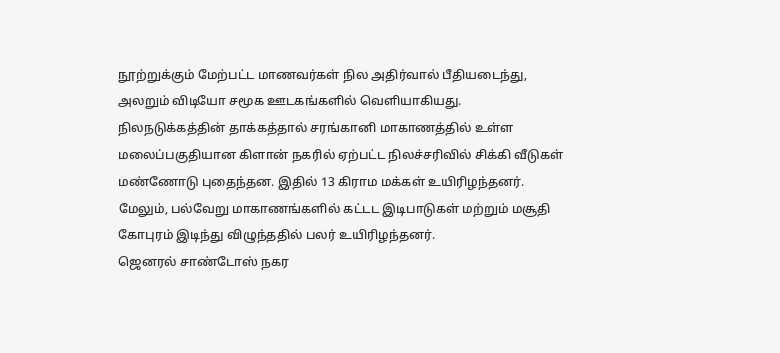நூற்றுக்கும் மேற்பட்ட மாணவர்கள் நில அதிர்வால் பீதியடைந்து, அலறும் விடியோ சமூக ஊடகங்களில் வெளியாகியது.
நிலநடுக்கத்தின் தாக்கத்தால் சரங்கானி மாகாணத்தில் உள்ள மலைப்பகுதியான கிளான் நகரில் ஏற்பட்ட நிலச்சரிவில் சிக்கி வீடுகள் மண்ணோடு புதைந்தன. இதில் 13 கிராம மக்கள் உயிரிழந்தனர். மேலும், பல்வேறு மாகாணங்களில் கட்டட இடிபாடுகள் மற்றும் மசூதி கோபுரம் இடிந்து விழுந்ததில் பலர் உயிரிழந்தனர்.
ஜெனரல் சாண்டோஸ் நகர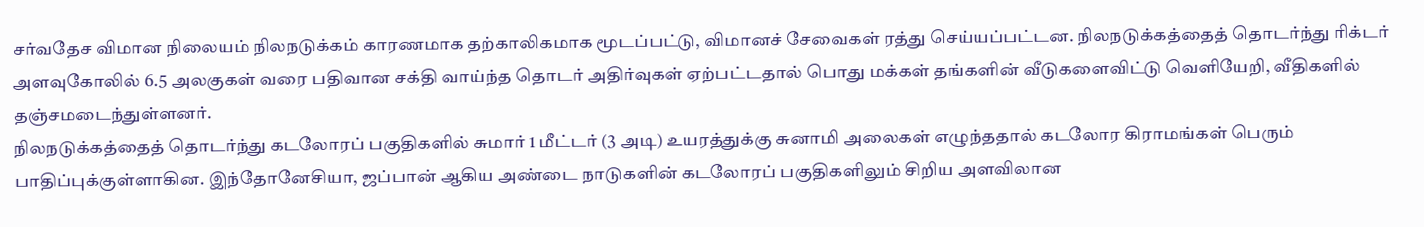சர்வதேச விமான நிலையம் நிலநடுக்கம் காரணமாக தற்காலிகமாக மூடப்பட்டு, விமானச் சேவைகள் ரத்து செய்யப்பட்டன. நிலநடுக்கத்தைத் தொடர்ந்து ரிக்டர் அளவுகோலில் 6.5 அலகுகள் வரை பதிவான சக்தி வாய்ந்த தொடர் அதிர்வுகள் ஏற்பட்டதால் பொது மக்கள் தங்களின் வீடுகளைவிட்டு வெளியேறி, வீதிகளில் தஞ்சமடைந்துள்ளனர்.
நிலநடுக்கத்தைத் தொடர்ந்து கடலோரப் பகுதிகளில் சுமார் 1 மீட்டர் (3 அடி) உயரத்துக்கு சுனாமி அலைகள் எழுந்ததால் கடலோர கிராமங்கள் பெரும் பாதிப்புக்குள்ளாகின. இந்தோனேசியா, ஜப்பான் ஆகிய அண்டை நாடுகளின் கடலோரப் பகுதிகளிலும் சிறிய அளவிலான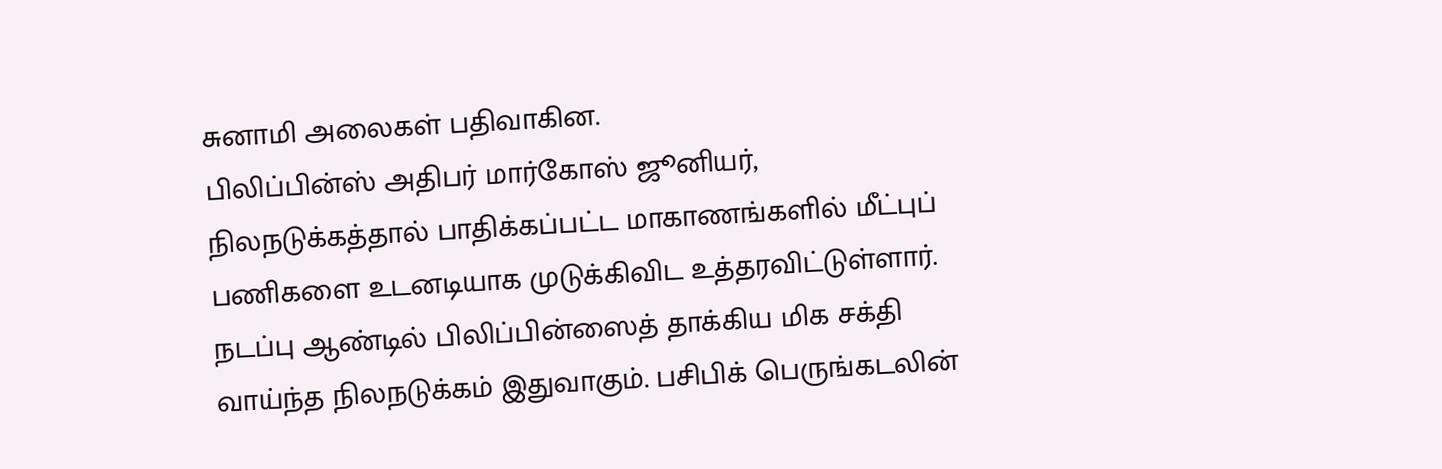சுனாமி அலைகள் பதிவாகின.
பிலிப்பின்ஸ் அதிபர் மார்கோஸ் ஜூனியர், நிலநடுக்கத்தால் பாதிக்கப்பட்ட மாகாணங்களில் மீட்புப் பணிகளை உடனடியாக முடுக்கிவிட உத்தரவிட்டுள்ளார்.
நடப்பு ஆண்டில் பிலிப்பின்ஸைத் தாக்கிய மிக சக்தி வாய்ந்த நிலநடுக்கம் இதுவாகும். பசிபிக் பெருங்கடலின்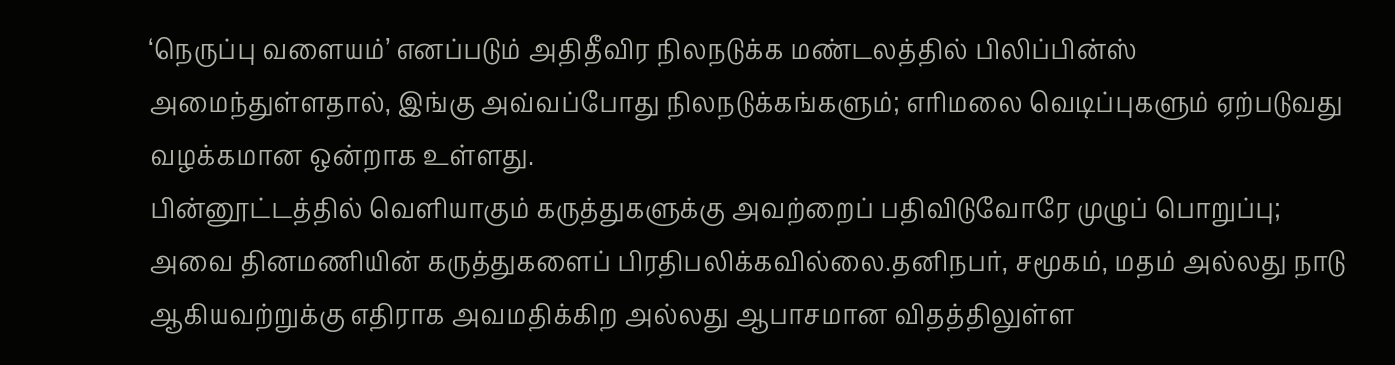‘நெருப்பு வளையம்’ எனப்படும் அதிதீவிர நிலநடுக்க மண்டலத்தில் பிலிப்பின்ஸ் அமைந்துள்ளதால், இங்கு அவ்வப்போது நிலநடுக்கங்களும்; எரிமலை வெடிப்புகளும் ஏற்படுவது வழக்கமான ஒன்றாக உள்ளது.
பின்னூட்டத்தில் வெளியாகும் கருத்துகளுக்கு அவற்றைப் பதிவிடுவோரே முழுப் பொறுப்பு; அவை தினமணியின் கருத்துகளைப் பிரதிபலிக்கவில்லை.தனிநபர், சமூகம், மதம் அல்லது நாடு ஆகியவற்றுக்கு எதிராக அவமதிக்கிற அல்லது ஆபாசமான விதத்திலுள்ள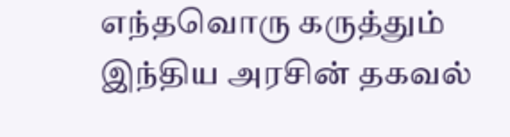எந்தவொரு கருத்தும் இந்திய அரசின் தகவல்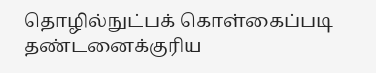தொழில்நுட்பக் கொள்கைப்படி தண்டனைக்குரிய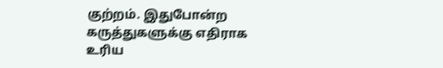குற்றம். இதுபோன்ற கருத்துகளுக்கு எதிராக உரிய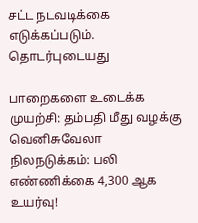சட்ட நடவடிக்கை எடுக்கப்படும்.
தொடர்புடையது

பாறைகளை உடைக்க முயற்சி: தம்பதி மீது வழக்கு
வெனிசுவேலா நிலநடுக்கம்: பலி எண்ணிக்கை 4,300 ஆக உயர்வு!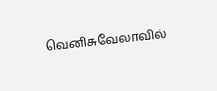வெனிசுவேலாவில்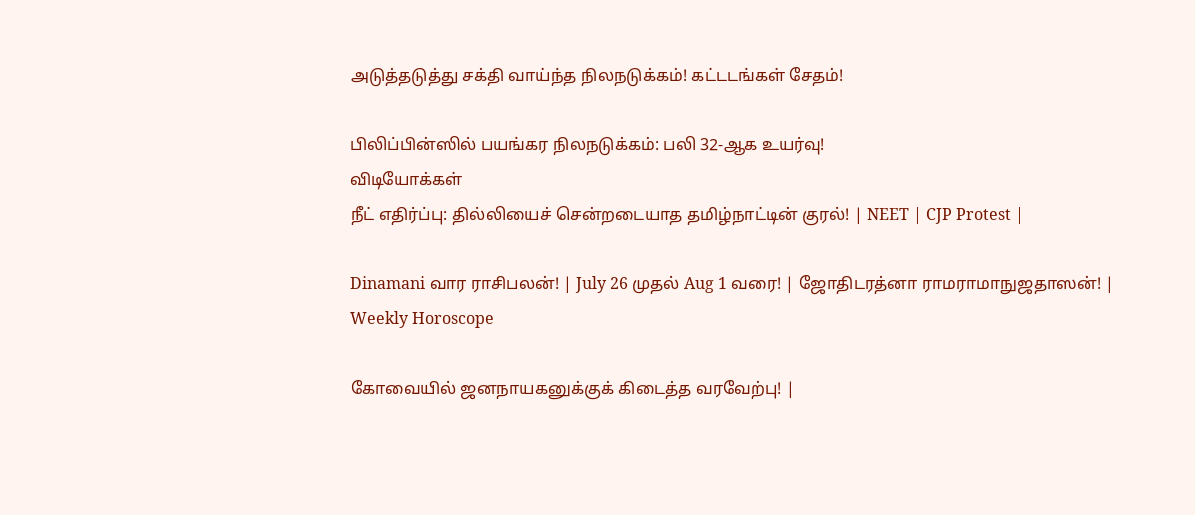அடுத்தடுத்து சக்தி வாய்ந்த நிலநடுக்கம்! கட்டடங்கள் சேதம்!

பிலிப்பின்ஸில் பயங்கர நிலநடுக்கம்: பலி 32-ஆக உயர்வு!
விடியோக்கள்
நீட் எதிர்ப்பு: தில்லியைச் சென்றடையாத தமிழ்நாட்டின் குரல்! | NEET | CJP Protest |

Dinamani வார ராசிபலன்! | July 26 முதல் Aug 1 வரை! | ஜோதிடரத்னா ராமராமாநுஜதாஸன்! | Weekly Horoscope

கோவையில் ஜனநாயகனுக்குக் கிடைத்த வரவேற்பு! |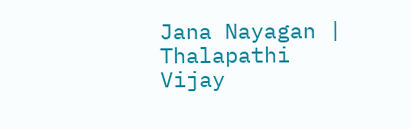Jana Nayagan | Thalapathi Vijay